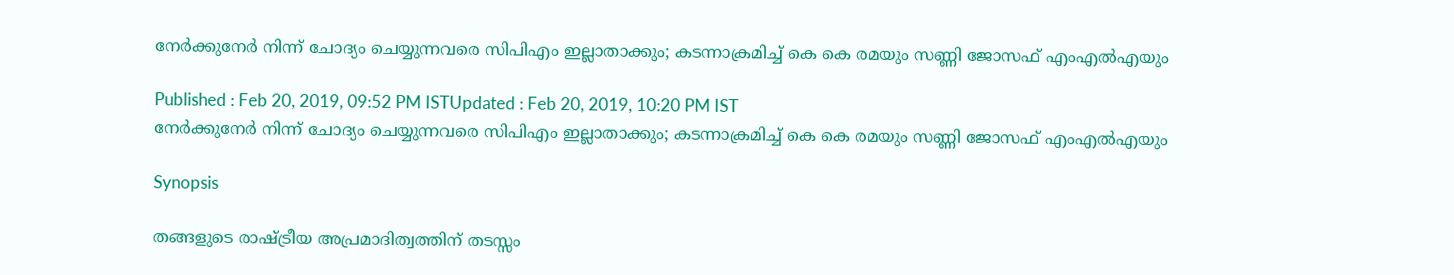നേര്‍ക്കുനേര്‍ നിന്ന് ചോദ്യം ചെയ്യുന്നവരെ സിപിഎം ഇല്ലാതാക്കും; കടന്നാക്രമിച്ച് കെ കെ രമയും സണ്ണി ജോസഫ് എംഎല്‍എയും

Published : Feb 20, 2019, 09:52 PM ISTUpdated : Feb 20, 2019, 10:20 PM IST
നേര്‍ക്കുനേര്‍ നിന്ന് ചോദ്യം ചെയ്യുന്നവരെ സിപിഎം ഇല്ലാതാക്കും; കടന്നാക്രമിച്ച് കെ കെ രമയും സണ്ണി ജോസഫ് എംഎല്‍എയും

Synopsis

തങ്ങളുടെ രാഷ്ട്രീയ അപ്രമാദിത്വത്തിന് തടസ്സം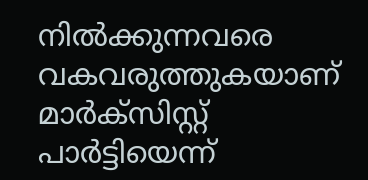നില്‍ക്കുന്നവരെ വകവരുത്തുകയാണ് മാര്‍ക്സിസ്റ്റ് പാര്‍ട്ടിയെന്ന്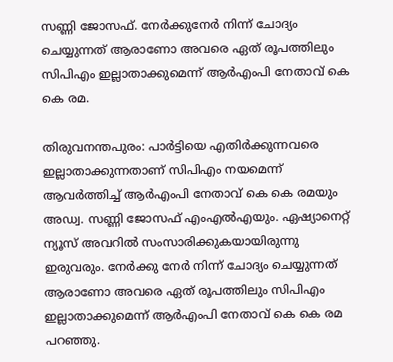സണ്ണി ജോസഫ്. നേര്‍ക്കുനേര്‍ നിന്ന് ചോദ്യം ചെയ്യുന്നത് ആരാണോ അവരെ ഏത് രൂപത്തിലും സിപിഎം ഇല്ലാതാക്കുമെന്ന് ആര്‍എംപി നേതാവ് കെ കെ രമ.

തിരുവനന്തപുരം: പാര്‍ട്ടിയെ എതിര്‍ക്കുന്നവരെ ഇല്ലാതാക്കുന്നതാണ് സിപിഎം നയമെന്ന് ആവര്‍ത്തിച്ച് ആര്‍എംപി നേതാവ് കെ കെ രമയും അഡ്വ. സണ്ണി ജോസഫ് എംഎല്‍എയും. ഏഷ്യാനെറ്റ് ന്യൂസ് അവറില്‍ സംസാരിക്കുകയായിരുന്നു ഇരുവരും. നേര്‍ക്കു നേര്‍ നിന്ന് ചോദ്യം ചെയ്യുന്നത് ആരാണോ അവരെ ഏത് രൂപത്തിലും സിപിഎം ഇല്ലാതാക്കുമെന്ന് ആര്‍എംപി നേതാവ് കെ കെ രമ പറഞ്ഞു.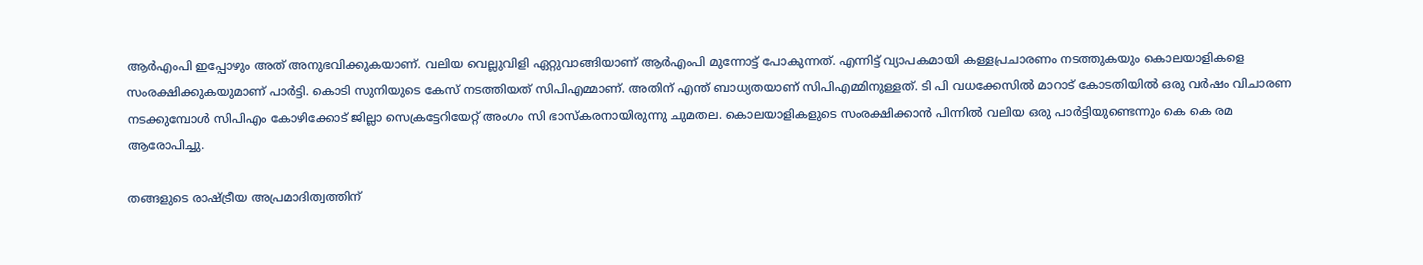ആര്‍എംപി ഇപ്പോഴും അത് അനുഭവിക്കുകയാണ്. വലിയ വെല്ലുവിളി ഏറ്റുവാങ്ങിയാണ് ആര്‍എംപി മുന്നോട്ട് പോകുന്നത്. എന്നിട്ട് വ്യാപകമായി കള്ളപ്രചാരണം നടത്തുകയും കൊലയാളികളെ സംരക്ഷിക്കുകയുമാണ് പാര്‍ട്ടി. കൊടി സുനിയുടെ കേസ് നടത്തിയത് സിപിഎമ്മാണ്. അതിന് എന്ത് ബാധ്യതയാണ് സിപിഎമ്മിനുള്ളത്. ടി പി വധക്കേസില്‍ മാറാട് കോടതിയില്‍ ഒരു വര്‍ഷം വിചാരണ നടക്കുമ്പോള്‍ സിപിഎം കോഴിക്കോട് ജില്ലാ സെക്രട്ടേറിയേറ്റ് അംഗം സി ഭാസ്കരനായിരുന്നു ചുമതല. കൊലയാളികളുടെ സംരക്ഷിക്കാന്‍ പിന്നില്‍ വലിയ ഒരു പാര്‍ട്ടിയുണ്ടെന്നും കെ കെ രമ ആരോപിച്ചു.

തങ്ങളുടെ രാഷ്ട്രീയ അപ്രമാദിത്വത്തിന്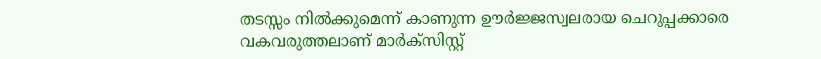തടസ്സം നില്‍ക്കുമെന്ന് കാണുന്ന ഊര്‍ജ്ജസ്വലരായ ചെറുപ്പക്കാരെ വകവരുത്തലാണ് മാര്‍ക്സിസ്റ്റ്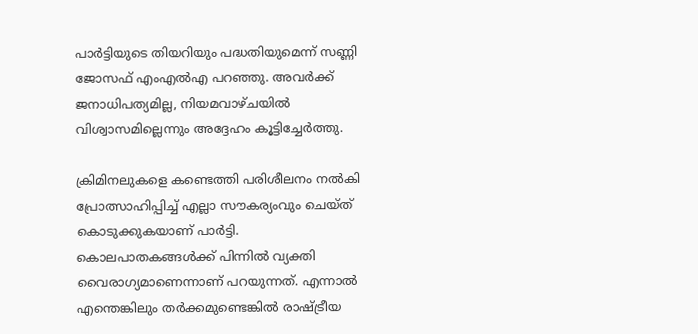പാര്‍ട്ടിയുടെ തിയറിയും പദ്ധതിയുമെന്ന് സണ്ണി ജോസഫ് എംഎല്‍എ പറഞ്ഞു. അവര്‍ക്ക് ജനാധിപത്യമില്ല, നിയമവാഴ്ചയില്‍ വിശ്വാസമില്ലെന്നും അദ്ദേഹം കൂട്ടിച്ചേര്‍ത്തു.

ക്രിമിനലുകളെ കണ്ടെത്തി പരിശീലനം നല്‍കി പ്രോത്സാഹിപ്പിച്ച് എല്ലാ സൗകര്യംവും ചെയ്ത് കൊടുക്കുകയാണ് പാര്‍ട്ടി. കൊലപാതകങ്ങള്‍ക്ക് പിന്നില്‍ വ്യക്തി വൈരാഗ്യമാണെന്നാണ് പറയുന്നത്. എന്നാല്‍ എന്തെങ്കിലും തര്‍ക്കമുണ്ടെങ്കില്‍ രാഷ്ട്രീയ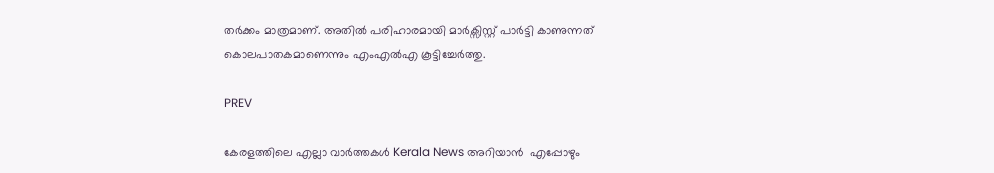തര്‍ക്കം മാത്രമാണ്. അതില്‍ പരിഹാരമായി മാര്‍ക്സിസ്റ്റ് പാര്‍ട്ടി കാണുന്നത് കൊലപാതകമാണെന്നും എംഎല്‍എ കൂട്ടിച്ചേര്‍ത്തു.

PREV

കേരളത്തിലെ എല്ലാ വാർത്തകൾ Kerala News അറിയാൻ  എപ്പോഴും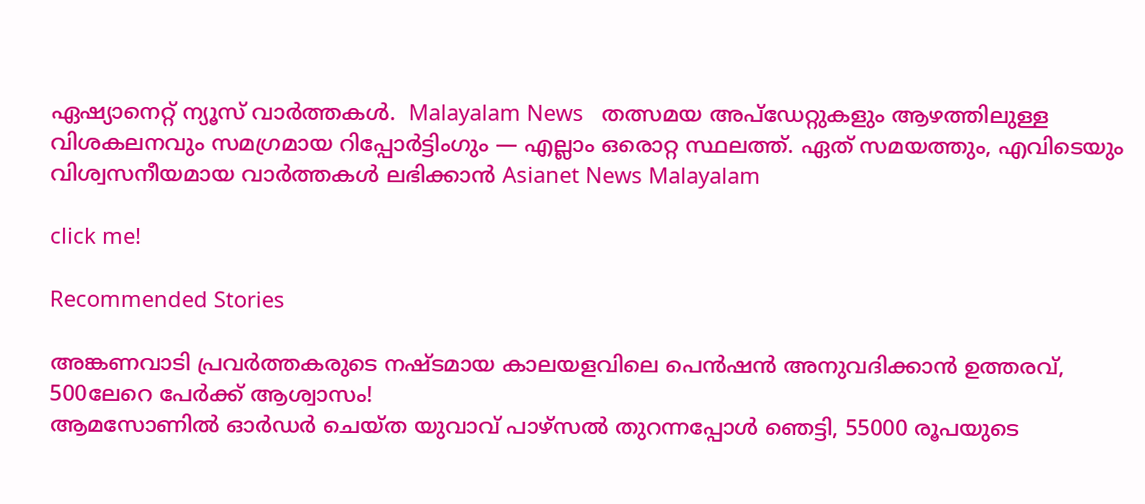ഏഷ്യാനെറ്റ് ന്യൂസ് വാർത്തകൾ.  Malayalam News   തത്സമയ അപ്‌ഡേറ്റുകളും ആഴത്തിലുള്ള വിശകലനവും സമഗ്രമായ റിപ്പോർട്ടിംഗും — എല്ലാം ഒരൊറ്റ സ്ഥലത്ത്. ഏത് സമയത്തും, എവിടെയും വിശ്വസനീയമായ വാർത്തകൾ ലഭിക്കാൻ Asianet News Malayalam

click me!

Recommended Stories

അങ്കണവാടി പ്രവര്‍ത്തകരുടെ നഷ്ടമായ കാലയളവിലെ പെന്‍ഷന്‍ അനുവദിക്കാന്‍ ഉത്തരവ്, 500ലേറെ പേര്‍ക്ക് ആശ്വാസം!
ആമസോണിൽ ഓ‌ർഡർ ചെയ്ത യുവാവ് പാഴ്സൽ തുറന്നപ്പോൾ ഞെട്ടി, 55000 രൂപയുടെ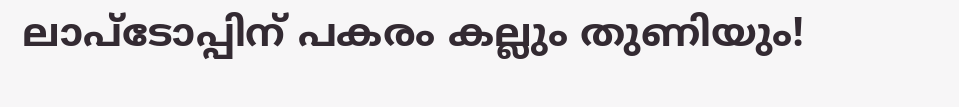ലാപ്ടോപ്പിന് പകരം കല്ലും തുണിയും!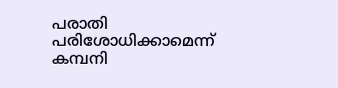പരാതി പരിശോധിക്കാമെന്ന് കമ്പനി